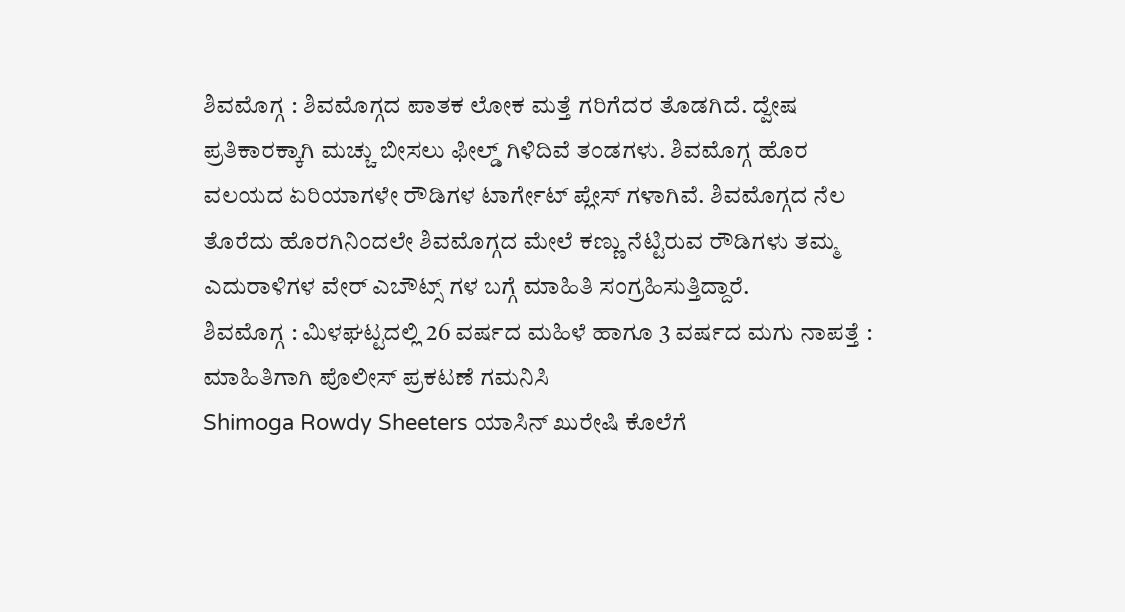ಶಿವಮೊಗ್ಗ : ಶಿವಮೊಗ್ಗದ ಪಾತಕ ಲೋಕ ಮತ್ತೆ ಗರಿಗೆದರ ತೊಡಗಿದೆ. ದ್ವೇಷ ಪ್ರತಿಕಾರಕ್ಕಾಗಿ ಮಚ್ಚು ಬೀಸಲು ಫೀಲ್ಡ್ ಗಿಳಿದಿವೆ ತಂಡಗಳು. ಶಿವಮೊಗ್ಗ ಹೊರ ವಲಯದ ಏರಿಯಾಗಳೇ ರೌಡಿಗಳ ಟಾರ್ಗೇಟ್ ಪ್ಲೇಸ್ ಗಳಾಗಿವೆ. ಶಿವಮೊಗ್ಗದ ನೆಲ ತೊರೆದು ಹೊರಗಿನಿಂದಲೇ ಶಿವಮೊಗ್ಗದ ಮೇಲೆ ಕಣ್ಣು ನೆಟ್ಟಿರುವ ರೌಡಿಗಳು ತಮ್ಮ ಎದುರಾಳಿಗಳ ವೇರ್ ಎಬೌಟ್ಸ್ ಗಳ ಬಗ್ಗೆ ಮಾಹಿತಿ ಸಂಗ್ರಹಿಸುತ್ತಿದ್ದಾರೆ.
ಶಿವಮೊಗ್ಗ : ಮಿಳಘಟ್ಟದಲ್ಲಿ 26 ವರ್ಷದ ಮಹಿಳೆ ಹಾಗೂ 3 ವರ್ಷದ ಮಗು ನಾಪತ್ತೆ : ಮಾಹಿತಿಗಾಗಿ ಪೊಲೀಸ್ ಪ್ರಕಟಣೆ ಗಮನಿಸಿ
Shimoga Rowdy Sheeters ಯಾಸಿನ್ ಖುರೇಷಿ ಕೊಲೆಗೆ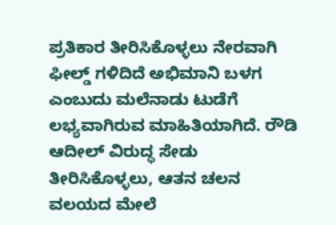ಪ್ರತಿಕಾರ ತೀರಿಸಿಕೊಳ್ಳಲು ನೇರವಾಗಿ ಫೀಲ್ಡ್ ಗಳಿದಿದೆ ಅಭಿಮಾನಿ ಬಳಗ ಎಂಬುದು ಮಲೆನಾಡು ಟುಡೆಗೆ ಲಭ್ಯವಾಗಿರುವ ಮಾಹಿತಿಯಾಗಿದೆ. ರೌಡಿ ಆದೀಲ್ ವಿರುದ್ಧ ಸೇಡು ತೀರಿಸಿಕೊಳ್ಳಲು, ಆತನ ಚಲನ ವಲಯದ ಮೇಲೆ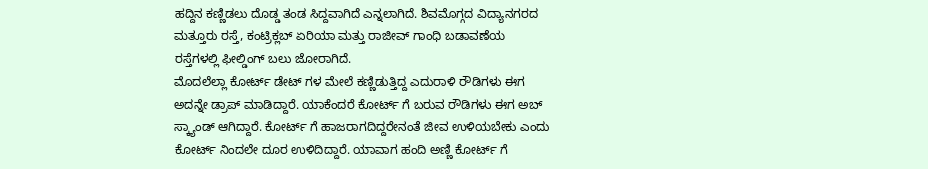ಹದ್ದಿನ ಕಣ್ಣಿಡಲು ದೊಡ್ಡ ತಂಡ ಸಿದ್ದವಾಗಿದೆ ಎನ್ನಲಾಗಿದೆ. ಶಿವಮೊಗ್ಗದ ವಿದ್ಯಾನಗರದ ಮತ್ತೂರು ರಸ್ತೆ, ಕಂಟ್ರಿಕ್ಲಬ್ ಏರಿಯಾ ಮತ್ತು ರಾಜೀವ್ ಗಾಂಧಿ ಬಡಾವಣೆಯ ರಸ್ತೆಗಳಲ್ಲಿ ಫೀಲ್ಡಿಂಗ್ ಬಲು ಜೋರಾಗಿದೆ.
ಮೊದಲೆಲ್ಲಾ ಕೋರ್ಟ್ ಡೇಟ್ ಗಳ ಮೇಲೆ ಕಣ್ಣಿಡುತ್ತಿದ್ದ ಎದುರಾಳಿ ರೌಡಿಗಳು ಈಗ ಅದನ್ನೇ ಡ್ರಾಪ್ ಮಾಡಿದ್ದಾರೆ. ಯಾಕೆಂದರೆ ಕೋರ್ಟ್ ಗೆ ಬರುವ ರೌಡಿಗಳು ಈಗ ಅಬ್ ಸ್ಕ್ಯಾಂಡ್ ಆಗಿದ್ದಾರೆ. ಕೋರ್ಟ್ ಗೆ ಹಾಜರಾಗದಿದ್ದರೇನಂತೆ ಜೀವ ಉಳಿಯಬೇಕು ಎಂದು ಕೋರ್ಟ್ ನಿಂದಲೇ ದೂರ ಉಳಿದಿದ್ದಾರೆ. ಯಾವಾಗ ಹಂದಿ ಅಣ್ಣಿ ಕೋರ್ಟ್ ಗೆ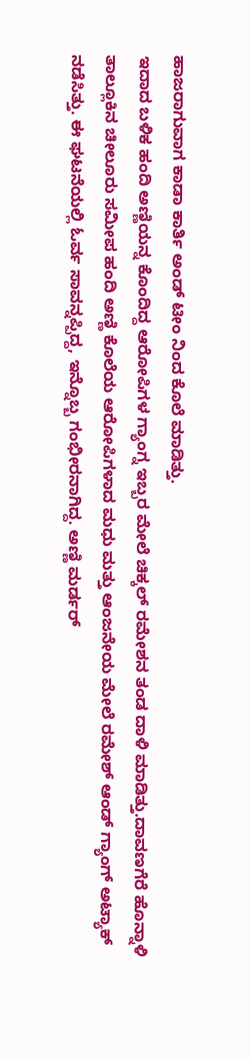ಹಾಜರಾಗುವಾಗ ಕಾಡಾ ಕಾರ್ತಿ ಅಂಡ್ ಟೀಂ ನಿಂದ ಕೊಲೆ ಮಾಡಿತ್ತು.
ಇದಾದ ಬಳಿಕ ಹಂದಿ ಅಣ್ಣಿಯನ್ನ ಕೊಂದಿದ್ದ ಆರೋಪಿಗಳ ಗ್ಯಾಂಗ್ನ ಇಬ್ಬರ ಮೇಲೆ ಚಿಕ್ಕಲ್ ರಮೇಶನ ತಂಡ ದಾಳಿ ಮಾಡಿತ್ತು.ದಾವಣಗೆರೆ ಹೊನ್ನಾಳಿ ತಾಲ್ಲೂಕಿನ ಚೀಲೂರು ಸಮೀಪ ಹಂದಿ ಅಣ್ಣಿ ಕೊಲೆಯ ಆರೋಪಿಗಳಾದ ಮಧು ಮತ್ತು ಆಂಜನೇಯ ಮೇಲೆ ರಮೇಶ್ ಆಂಡ್ ಗ್ಯಾಂಗ್ ಅಟ್ಯಾಕ್ ನಡೆಸಿತ್ತು. ಈ ಘಟನೆಯಲ್ಲಿ ಓರ್ವ ಸಾವನ್ನಪ್ಪಿದ್ದ, ಇನ್ನೊಬ್ಬ ಗಂಭೀರನಾಗಿದ್ದ. ಅಣ್ಣಿ ಮರ್ಡರ್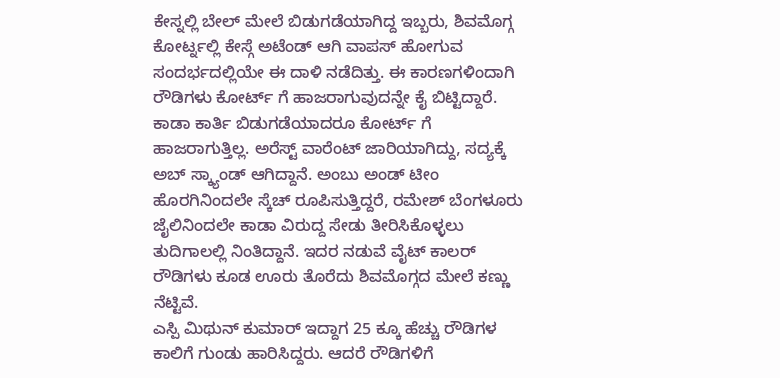ಕೇಸ್ನಲ್ಲಿ ಬೇಲ್ ಮೇಲೆ ಬಿಡುಗಡೆಯಾಗಿದ್ದ ಇಬ್ಬರು, ಶಿವಮೊಗ್ಗ ಕೋರ್ಟ್ನಲ್ಲಿ ಕೇಸ್ಗೆ ಅಟೆಂಡ್ ಆಗಿ ವಾಪಸ್ ಹೋಗುವ ಸಂದರ್ಭದಲ್ಲಿಯೇ ಈ ದಾಳಿ ನಡೆದಿತ್ತು. ಈ ಕಾರಣಗಳಿಂದಾಗಿ ರೌಡಿಗಳು ಕೋರ್ಟ್ ಗೆ ಹಾಜರಾಗುವುದನ್ನೇ ಕೈ ಬಿಟ್ಟಿದ್ದಾರೆ.
ಕಾಡಾ ಕಾರ್ತಿ ಬಿಡುಗಡೆಯಾದರೂ ಕೋರ್ಟ್ ಗೆ ಹಾಜರಾಗುತ್ತಿಲ್ಲ. ಅರೆಸ್ಟ್ ವಾರೆಂಟ್ ಜಾರಿಯಾಗಿದ್ದು, ಸದ್ಯಕ್ಕೆ ಅಬ್ ಸ್ಕ್ಯಾಂಡ್ ಆಗಿದ್ದಾನೆ. ಅಂಬು ಅಂಡ್ ಟೀಂ ಹೊರಗಿನಿಂದಲೇ ಸ್ಕೆಚ್ ರೂಪಿಸುತ್ತಿದ್ದರೆ, ರಮೇಶ್ ಬೆಂಗಳೂರು ಜೈಲಿನಿಂದಲೇ ಕಾಡಾ ವಿರುದ್ದ ಸೇಡು ತೀರಿಸಿಕೊಳ್ಳಲು ತುದಿಗಾಲಲ್ಲಿ ನಿಂತಿದ್ದಾನೆ. ಇದರ ನಡುವೆ ವೈಟ್ ಕಾಲರ್ ರೌಡಿಗಳು ಕೂಡ ಊರು ತೊರೆದು ಶಿವಮೊಗ್ಗದ ಮೇಲೆ ಕಣ್ಣು ನೆಟ್ಟಿವೆ.
ಎಸ್ಪಿ ಮಿಥುನ್ ಕುಮಾರ್ ಇದ್ದಾಗ 25 ಕ್ಕೂ ಹೆಚ್ಚು ರೌಡಿಗಳ ಕಾಲಿಗೆ ಗುಂಡು ಹಾರಿಸಿದ್ದರು. ಆದರೆ ರೌಡಿಗಳಿಗೆ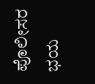ಪೊಲೀಸರ ಭಯ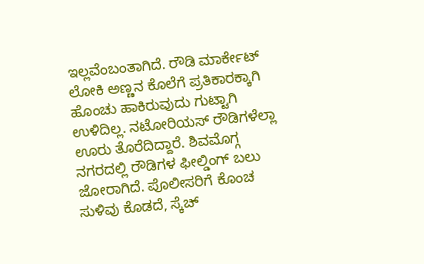ಇಲ್ಲವೆಂಬಂತಾಗಿದೆ. ರೌಡಿ ಮಾರ್ಕೇಟ್ ಲೋಕಿ ಅಣ್ಣನ ಕೊಲೆಗೆ ಪ್ರತಿಕಾರಕ್ಕಾಗಿ ಹೊಂಚು ಹಾಕಿರುವುದು ಗುಟ್ಟಾಗಿ ಉಳಿದಿಲ್ಲ. ನಟೋರಿಯಸ್ ರೌಡಿಗಳೆಲ್ಲಾ ಊರು ತೊರೆದಿದ್ದಾರೆ. ಶಿವಮೊಗ್ಗ ನಗರದಲ್ಲಿ ರೌಡಿಗಳ ಫೀಲ್ಡಿಂಗ್ ಬಲು ಜೋರಾಗಿದೆ. ಪೊಲೀಸರಿಗೆ ಕೊಂಚ ಸುಳಿವು ಕೊಡದೆ, ಸ್ಕೆಚ್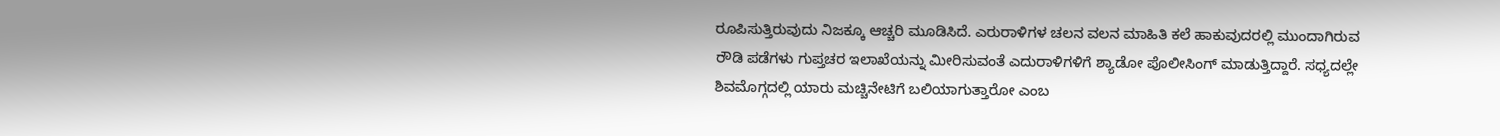ರೂಪಿಸುತ್ತಿರುವುದು ನಿಜಕ್ಕೂ ಆಚ್ಚರಿ ಮೂಡಿಸಿದೆ. ಎರುರಾಳಿಗಳ ಚಲನ ವಲನ ಮಾಹಿತಿ ಕಲೆ ಹಾಕುವುದರಲ್ಲಿ ಮುಂದಾಗಿರುವ ರೌಡಿ ಪಡೆಗಳು ಗುಪ್ತಚರ ಇಲಾಖೆಯನ್ನು ಮೀರಿಸುವಂತೆ ಎದುರಾಳಿಗಳಿಗೆ ಶ್ಯಾಡೋ ಪೊಲೀಸಿಂಗ್ ಮಾಡುತ್ತಿದ್ದಾರೆ. ಸಧ್ಯದಲ್ಲೇ ಶಿವಮೊಗ್ಗದಲ್ಲಿ ಯಾರು ಮಚ್ಚಿನೇಟಿಗೆ ಬಲಿಯಾಗುತ್ತಾರೋ ಎಂಬ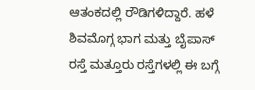ಆತಂಕದಲ್ಲಿ ರೌಡಿಗಳಿದ್ದಾರೆ. ಹಳೆ ಶಿವಮೊಗ್ಗ ಭಾಗ ಮತ್ತು ಬೈಪಾಸ್ ರಸ್ತೆ ಮತ್ತೂರು ರಸ್ತೆಗಳಲ್ಲಿ ಈ ಬಗ್ಗೆ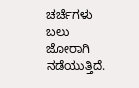ಚರ್ಚೆಗಳು ಬಲು ಜೋರಾಗಿ ನಡೆಯುತ್ತಿದೆ.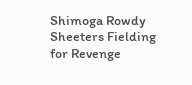Shimoga Rowdy Sheeters Fielding for Revenge